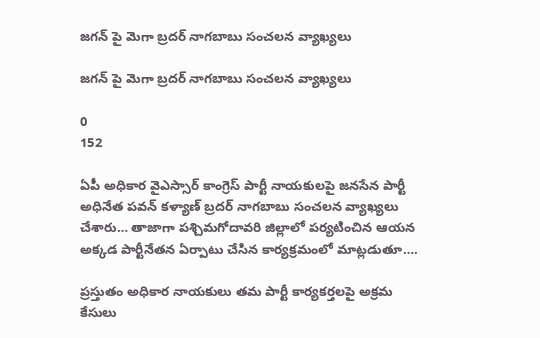జగన్ పై మెగా బ్రదర్ నాగబాబు సంచలన వ్యాఖ్యలు

జగన్ పై మెగా బ్రదర్ నాగబాబు సంచలన వ్యాఖ్యలు

0
152

ఏపీ అధికార వైఎస్సార్ కాంగ్రెస్ పార్టీ నాయకులపై జనసేన పార్టీ అధినేత పవన్ కళ్యాణ్ బ్రదర్ నాగబాబు సంచలన వ్యాఖ్యలు చేశారు… తాజాగా పశ్చిమగోదావరి జిల్లాలో పర్యటించిన ఆయన అక్కడ పార్టీనేతన ఏర్పాటు చేసిన కార్యక్రమంలో మాట్లడుతూ….

ప్రస్తుతం అధికార నాయకులు తమ పార్టీ కార్యకర్తలపై అక్రమ కేసులు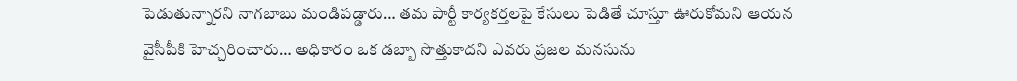పెడుతున్నారని నాగబాబు మండిపడ్డారు… తమ పార్టీ కార్యకర్తలపై కేసులు పెడితే చూస్తూ ఊరుకోమని ఆయన వైసీపీకి హెచ్చరించారు… అధికారం ఒక డబ్బా సొత్తుకాదని ఎవరు ప్రజల మనసును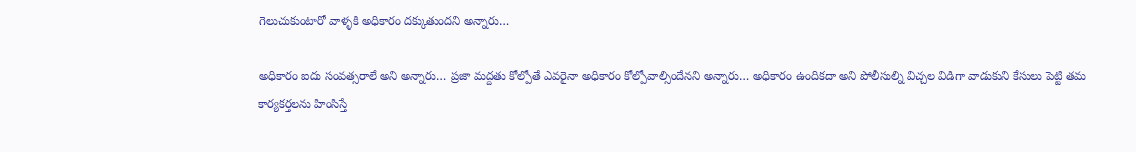గెలుచుకుంటారో వాళ్ళకి అధికారం దక్కుతుందని అన్నారు…

అధికారం ఐదు సంవత్సరాలే అని అన్నారు… ప్రజా మద్దతు కోల్పోతే ఎవరైనా అధికారం కోల్పోవాల్సిందేనని అన్నారు… అధికారం ఉందికదా అని పోలీసుల్ని విచ్చల విడిగా వాడుకుని కేసులు పెట్టి తమ కార్యకర్తలను హింసిస్తే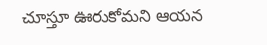చూస్తూ ఊరుకోమని ఆయన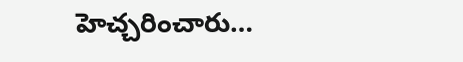హెచ్చరించారు…